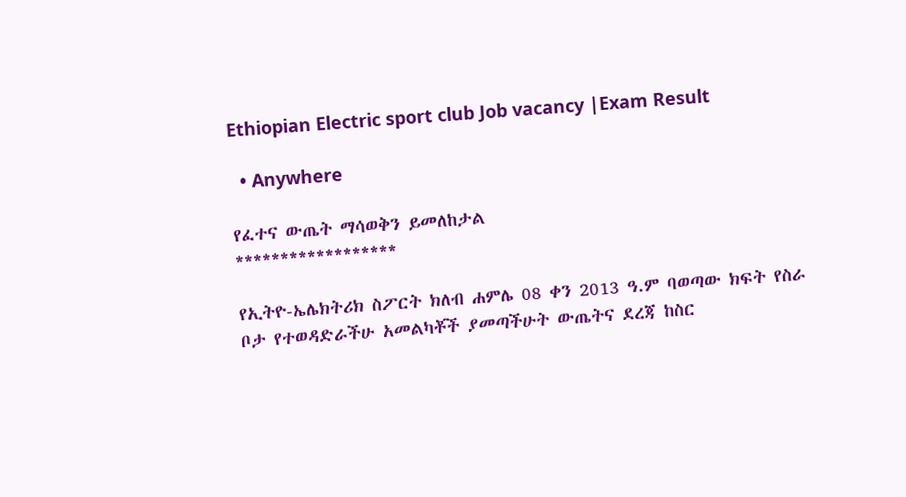Ethiopian Electric sport club Job vacancy |Exam Result

  • Anywhere

የፈተና ውጤት ማሳወቅን ይመለከታል
******************

የኢትዮ-ኤሌክትሪክ ስፖርት ክለብ ሐምሌ 08 ቀን 2013 ዓ.ም ባወጣው ክፍት የስራ ቦታ የተወዳድራችሁ አመልካቾች ያመጣችሁት ውጤትና ደረጃ ከስር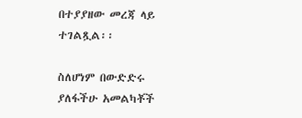በተያያዘው መረጃ ላይ ተገልጿል፡፡

ስለሆነም በውድድሩ ያለፋችሁ አመልካቾች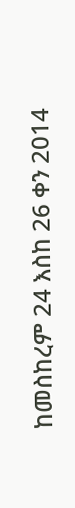ከመስከረም 24 እስከ 26 ቀን 2014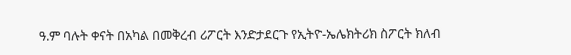ዓ.ም ባሉት ቀናት በአካል በመቅረብ ሪፖርት እንድታደርጉ የኢትዮ-ኤሌክትሪክ ስፖርት ክለብ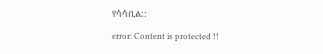የሳሳቢል::

error: Content is protected !!